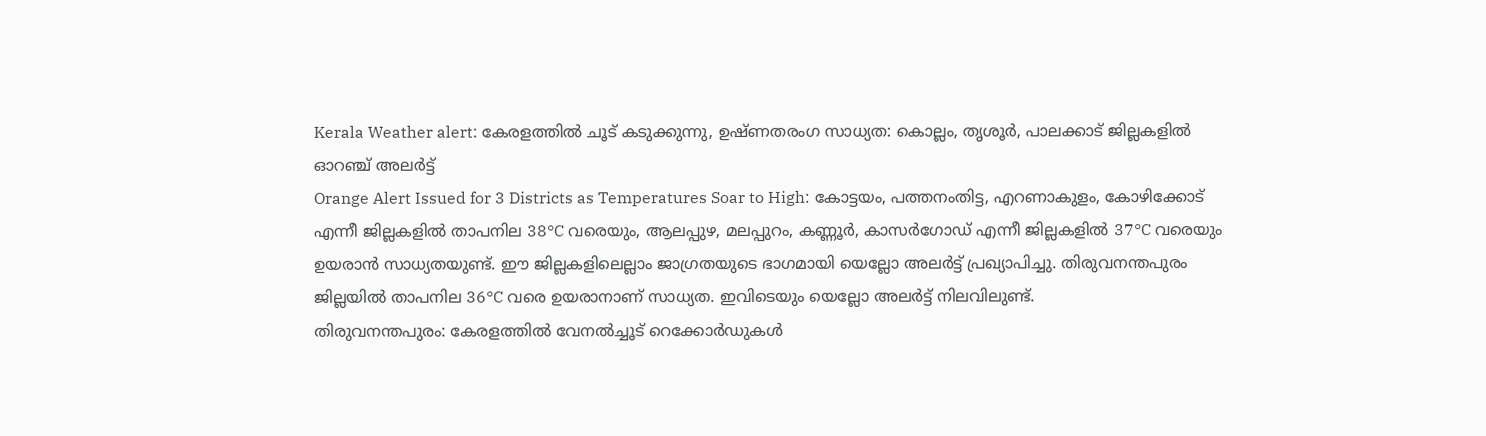Kerala Weather alert: കേരളത്തിൽ ചൂട് കടുക്കുന്നു, ഉഷ്ണതരംഗ സാധ്യത: കൊല്ലം, തൃശൂർ, പാലക്കാട് ജില്ലകളിൽ ഓറഞ്ച് അലർട്ട്
Orange Alert Issued for 3 Districts as Temperatures Soar to High: കോട്ടയം, പത്തനംതിട്ട, എറണാകുളം, കോഴിക്കോട് എന്നീ ജില്ലകളിൽ താപനില 38°C വരെയും, ആലപ്പുഴ, മലപ്പുറം, കണ്ണൂർ, കാസർഗോഡ് എന്നീ ജില്ലകളിൽ 37°C വരെയും ഉയരാൻ സാധ്യതയുണ്ട്. ഈ ജില്ലകളിലെല്ലാം ജാഗ്രതയുടെ ഭാഗമായി യെല്ലോ അലർട്ട് പ്രഖ്യാപിച്ചു. തിരുവനന്തപുരം ജില്ലയിൽ താപനില 36°C വരെ ഉയരാനാണ് സാധ്യത. ഇവിടെയും യെല്ലോ അലർട്ട് നിലവിലുണ്ട്.
തിരുവനന്തപുരം: കേരളത്തിൽ വേനൽച്ചൂട് റെക്കോർഡുകൾ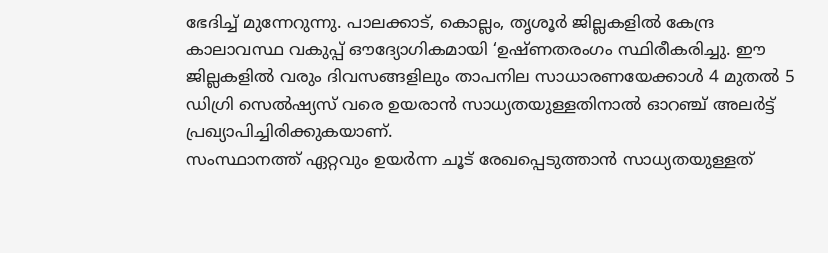ഭേദിച്ച് മുന്നേറുന്നു. പാലക്കാട്, കൊല്ലം, തൃശൂർ ജില്ലകളിൽ കേന്ദ്ര കാലാവസ്ഥ വകുപ്പ് ഔദ്യോഗികമായി ‘ഉഷ്ണതരംഗം സ്ഥിരീകരിച്ചു. ഈ ജില്ലകളിൽ വരും ദിവസങ്ങളിലും താപനില സാധാരണയേക്കാൾ 4 മുതൽ 5 ഡിഗ്രി സെൽഷ്യസ് വരെ ഉയരാൻ സാധ്യതയുള്ളതിനാൽ ഓറഞ്ച് അലർട്ട് പ്രഖ്യാപിച്ചിരിക്കുകയാണ്.
സംസ്ഥാനത്ത് ഏറ്റവും ഉയർന്ന ചൂട് രേഖപ്പെടുത്താൻ സാധ്യതയുള്ളത്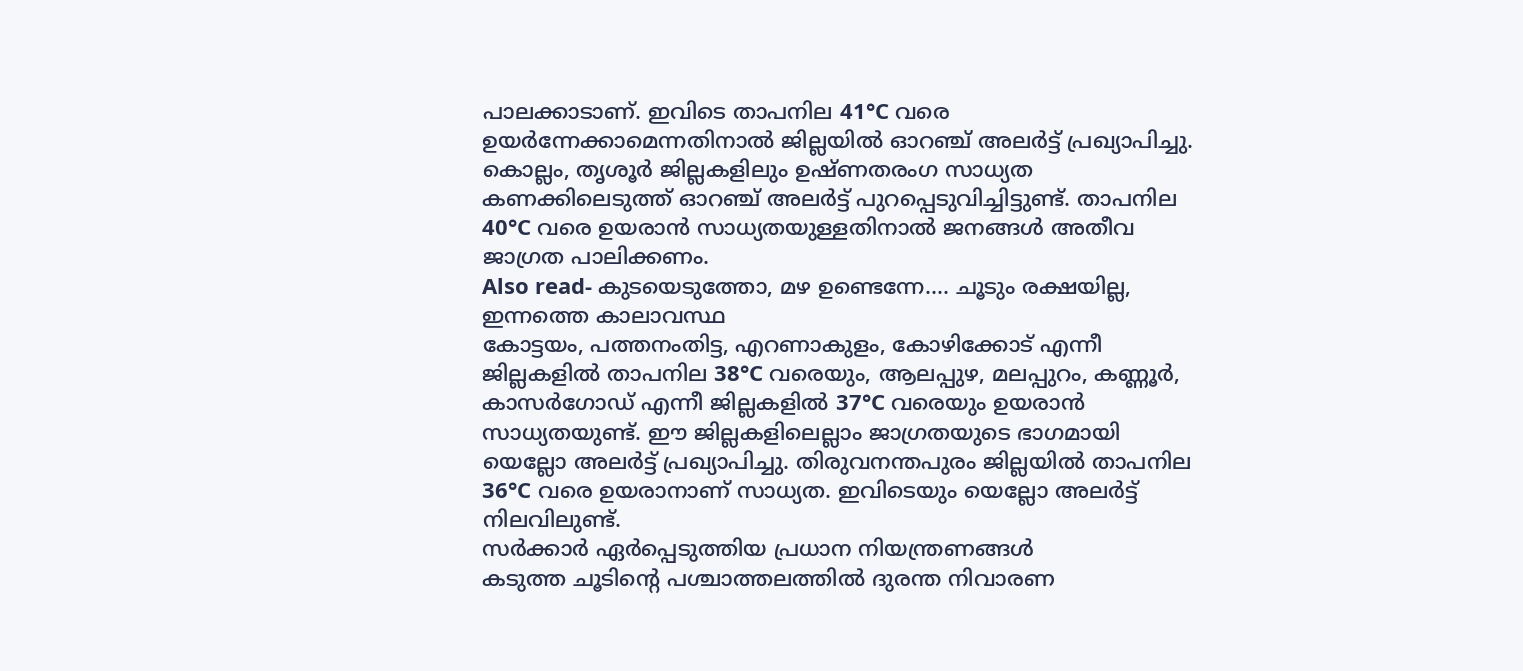പാലക്കാടാണ്. ഇവിടെ താപനില 41°C വരെ ഉയർന്നേക്കാമെന്നതിനാൽ ജില്ലയിൽ ഓറഞ്ച് അലർട്ട് പ്രഖ്യാപിച്ചു. കൊല്ലം, തൃശൂർ ജില്ലകളിലും ഉഷ്ണതരംഗ സാധ്യത കണക്കിലെടുത്ത് ഓറഞ്ച് അലർട്ട് പുറപ്പെടുവിച്ചിട്ടുണ്ട്. താപനില 40°C വരെ ഉയരാൻ സാധ്യതയുള്ളതിനാൽ ജനങ്ങൾ അതീവ ജാഗ്രത പാലിക്കണം.
Also read- കുടയെടുത്തോ, മഴ ഉണ്ടെന്നേ…. ചൂടും രക്ഷയില്ല, ഇന്നത്തെ കാലാവസ്ഥ
കോട്ടയം, പത്തനംതിട്ട, എറണാകുളം, കോഴിക്കോട് എന്നീ ജില്ലകളിൽ താപനില 38°C വരെയും, ആലപ്പുഴ, മലപ്പുറം, കണ്ണൂർ, കാസർഗോഡ് എന്നീ ജില്ലകളിൽ 37°C വരെയും ഉയരാൻ സാധ്യതയുണ്ട്. ഈ ജില്ലകളിലെല്ലാം ജാഗ്രതയുടെ ഭാഗമായി യെല്ലോ അലർട്ട് പ്രഖ്യാപിച്ചു. തിരുവനന്തപുരം ജില്ലയിൽ താപനില 36°C വരെ ഉയരാനാണ് സാധ്യത. ഇവിടെയും യെല്ലോ അലർട്ട് നിലവിലുണ്ട്.
സർക്കാർ ഏർപ്പെടുത്തിയ പ്രധാന നിയന്ത്രണങ്ങൾ
കടുത്ത ചൂടിന്റെ പശ്ചാത്തലത്തിൽ ദുരന്ത നിവാരണ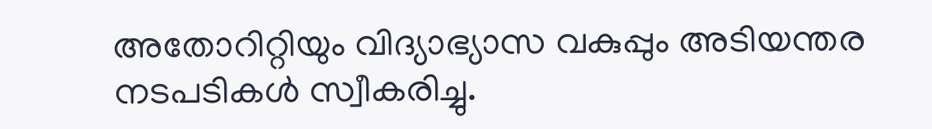അതോറിറ്റിയും വിദ്യാഭ്യാസ വകുപ്പും അടിയന്തര നടപടികൾ സ്വീകരിച്ചു.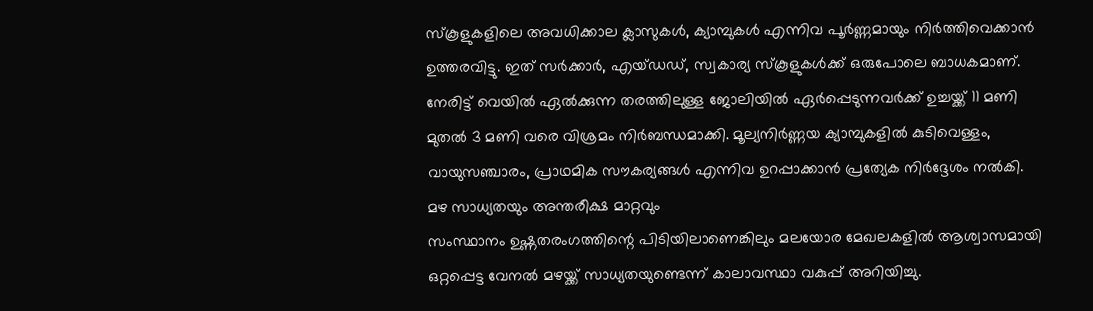സ്കൂളുകളിലെ അവധിക്കാല ക്ലാസുകൾ, ക്യാമ്പുകൾ എന്നിവ പൂർണ്ണമായും നിർത്തിവെക്കാൻ ഉത്തരവിട്ടു. ഇത് സർക്കാർ, എയ്ഡഡ്, സ്വകാര്യ സ്കൂളുകൾക്ക് ഒരുപോലെ ബാധകമാണ്.
നേരിട്ട് വെയിൽ ഏൽക്കുന്ന തരത്തിലുള്ള ജോലിയിൽ ഏർപ്പെടുന്നവർക്ക് ഉച്ചയ്ക്ക് 11 മണി മുതൽ 3 മണി വരെ വിശ്രമം നിർബന്ധമാക്കി. മൂല്യനിർണ്ണയ ക്യാമ്പുകളിൽ കുടിവെള്ളം, വായുസഞ്ചാരം, പ്രാഥമിക സൗകര്യങ്ങൾ എന്നിവ ഉറപ്പാക്കാൻ പ്രത്യേക നിർദ്ദേശം നൽകി.
മഴ സാധ്യതയും അന്തരീക്ഷ മാറ്റവും
സംസ്ഥാനം ഉഷ്ണതരംഗത്തിന്റെ പിടിയിലാണെങ്കിലും മലയോര മേഖലകളിൽ ആശ്വാസമായി ഒറ്റപ്പെട്ട വേനൽ മഴയ്ക്ക് സാധ്യതയുണ്ടെന്ന് കാലാവസ്ഥാ വകുപ്പ് അറിയിച്ചു.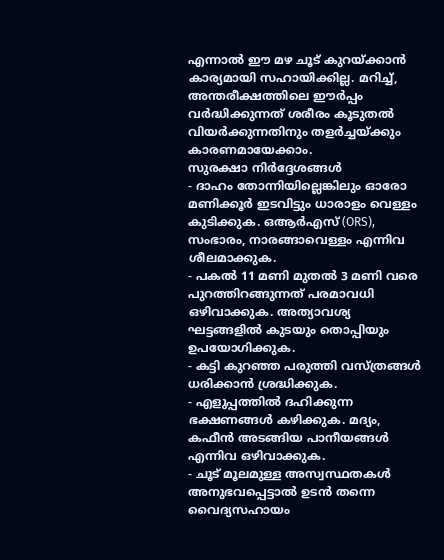എന്നാൽ ഈ മഴ ചൂട് കുറയ്ക്കാൻ കാര്യമായി സഹായിക്കില്ല. മറിച്ച്, അന്തരീക്ഷത്തിലെ ഈർപ്പം വർദ്ധിക്കുന്നത് ശരീരം കൂടുതൽ വിയർക്കുന്നതിനും തളർച്ചയ്ക്കും കാരണമായേക്കാം.
സുരക്ഷാ നിർദ്ദേശങ്ങൾ
- ദാഹം തോന്നിയില്ലെങ്കിലും ഓരോ മണിക്കൂർ ഇടവിട്ടും ധാരാളം വെള്ളം കുടിക്കുക. ഒആർഎസ് (ORS), സംഭാരം, നാരങ്ങാവെള്ളം എന്നിവ ശീലമാക്കുക.
- പകൽ 11 മണി മുതൽ 3 മണി വരെ പുറത്തിറങ്ങുന്നത് പരമാവധി ഒഴിവാക്കുക. അത്യാവശ്യ ഘട്ടങ്ങളിൽ കുടയും തൊപ്പിയും ഉപയോഗിക്കുക.
- കട്ടി കുറഞ്ഞ പരുത്തി വസ്ത്രങ്ങൾ ധരിക്കാൻ ശ്രദ്ധിക്കുക.
- എളുപ്പത്തിൽ ദഹിക്കുന്ന ഭക്ഷണങ്ങൾ കഴിക്കുക. മദ്യം, കഫീൻ അടങ്ങിയ പാനീയങ്ങൾ എന്നിവ ഒഴിവാക്കുക.
- ചൂട് മൂലമുള്ള അസ്വസ്ഥതകൾ അനുഭവപ്പെട്ടാൽ ഉടൻ തന്നെ വൈദ്യസഹായം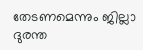തേടണമെന്നും ജില്ലാ ദുരന്ത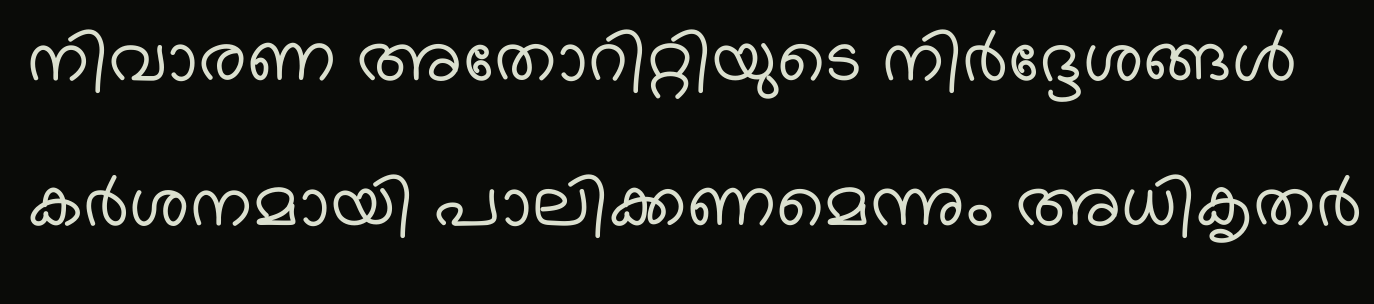നിവാരണ അതോറിറ്റിയുടെ നിർദ്ദേശങ്ങൾ കർശനമായി പാലിക്കണമെന്നും അധികൃതർ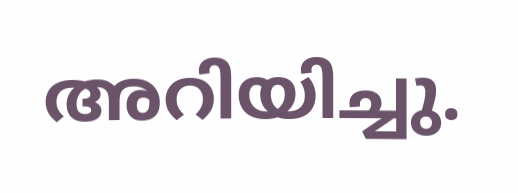അറിയിച്ചു.